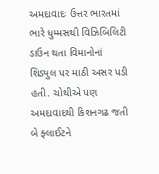અમદાવાદઃ ઉત્તર ભારતમાં ભારે ધુમ્મસથી વિઝિબિલિટી ડાઉન થતા વિમાનોનાં શિડ્યુલ પર માઠી અસર પડી હતી. ચોથીએ પણ અમદાવાદથી કિશનગઢ જતી બે ફ્લાઈટને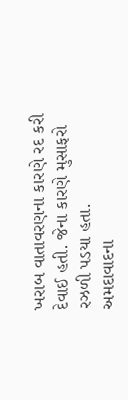ખરાબ વાતાવરણના કારણે રદ કરી દેવાઈ હતી. જેના કારણે મુસાફરો રઝળી પડયા હતા.
અમદાવાદના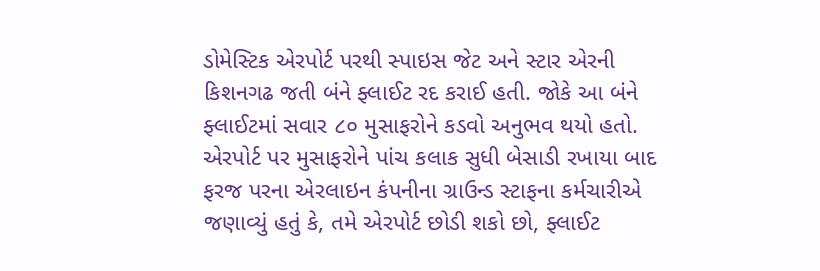ડોમેસ્ટિક એરપોર્ટ પરથી સ્પાઇસ જેટ અને સ્ટાર એરની કિશનગઢ જતી બંને ફ્લાઈટ રદ કરાઈ હતી. જોકે આ બંને ફ્લાઈટમાં સવાર ૮૦ મુસાફરોને કડવો અનુભવ થયો હતો. એરપોર્ટ પર મુસાફરોને પાંચ કલાક સુધી બેસાડી રખાયા બાદ ફરજ પરના એરલાઇન કંપનીના ગ્રાઉન્ડ સ્ટાફના કર્મચારીએ જણાવ્યું હતું કે, તમે એરપોર્ટ છોડી શકો છો, ફ્લાઈટ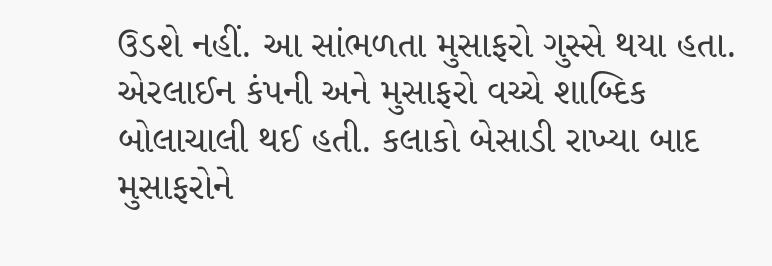ઉડશે નહીં. આ સાંભળતા મુસાફરો ગુસ્સે થયા હતા. એરલાઈન કંપની અને મુસાફરો વચ્ચે શાબ્દિક બોલાચાલી થઈ હતી. કલાકો બેસાડી રાખ્યા બાદ મુસાફરોને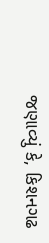જણાવ્યું કે, કિશનગઢ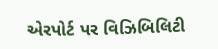એરપોર્ટ પર વિઝિબિલિટી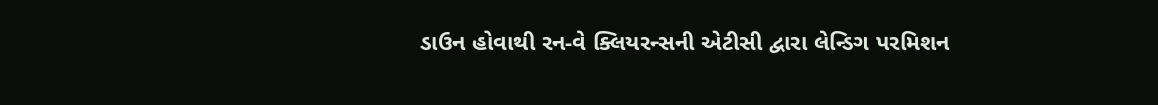ડાઉન હોવાથી રન-વે ક્લિયરન્સની એટીસી દ્વારા લેન્ડિગ પરમિશન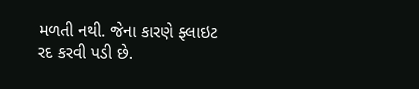મળતી નથી. જેના કારણે ફ્લાઇટ રદ કરવી પડી છે.